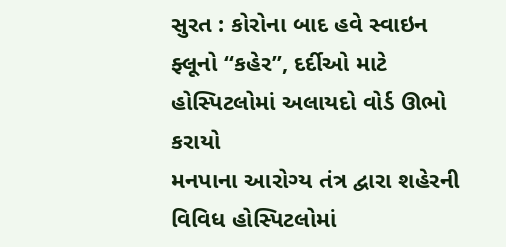સુરત : કોરોના બાદ હવે સ્વાઇન ફ્લૂનો “કહેર”, દર્દીઓ માટે હોસ્પિટલોમાં અલાયદો વોર્ડ ઊભો કરાયો
મનપાના આરોગ્ય તંત્ર દ્વારા શહેરની વિવિધ હોસ્પિટલોમાં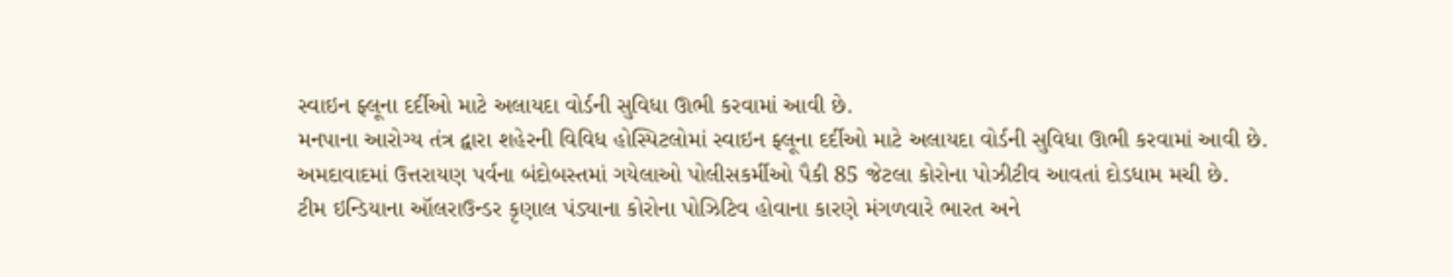સ્વાઇન ફ્લૂના દર્દીઓ માટે અલાયદા વોર્ડની સુવિધા ઊભી કરવામાં આવી છે.
મનપાના આરોગ્ય તંત્ર દ્વારા શહેરની વિવિધ હોસ્પિટલોમાં સ્વાઇન ફ્લૂના દર્દીઓ માટે અલાયદા વોર્ડની સુવિધા ઊભી કરવામાં આવી છે.
અમદાવાદમાં ઉત્તરાયણ પર્વના બંદોબસ્તમાં ગયેલાઓ પોલીસકર્મીઓ પૈકી 85 જેટલા કોરોના પોઝીટીવ આવતાં દોડધામ મચી છે.
ટીમ ઇન્ડિયાના ઑલરાઉન્ડર કૃણાલ પંડ્યાના કોરોના પોઝિટિવ હોવાના કારણે મંગળવારે ભારત અને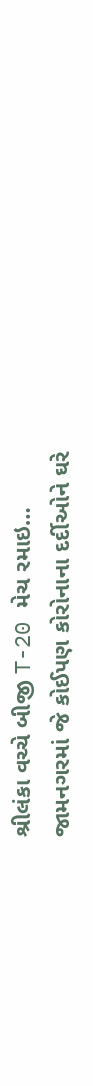શ્રીલંકા વચ્ચે બીજી T-20 મેચ રમાઇ…
જામનગરમાં જે કોઈપણ કોરોનાના દર્દીઓને ઘરે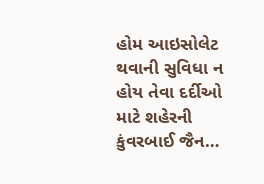હોમ આઇસોલેટ થવાની સુવિધા ન હોય તેવા દર્દીઓ માટે શહેરની કુંવરબાઈ જૈન…